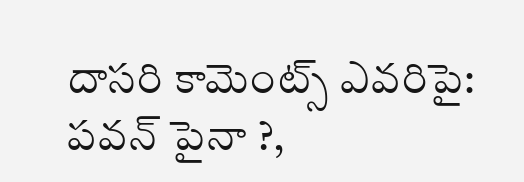దాసరి కామెంట్స్ ఎవరిపై: పవన్ పైనా ?,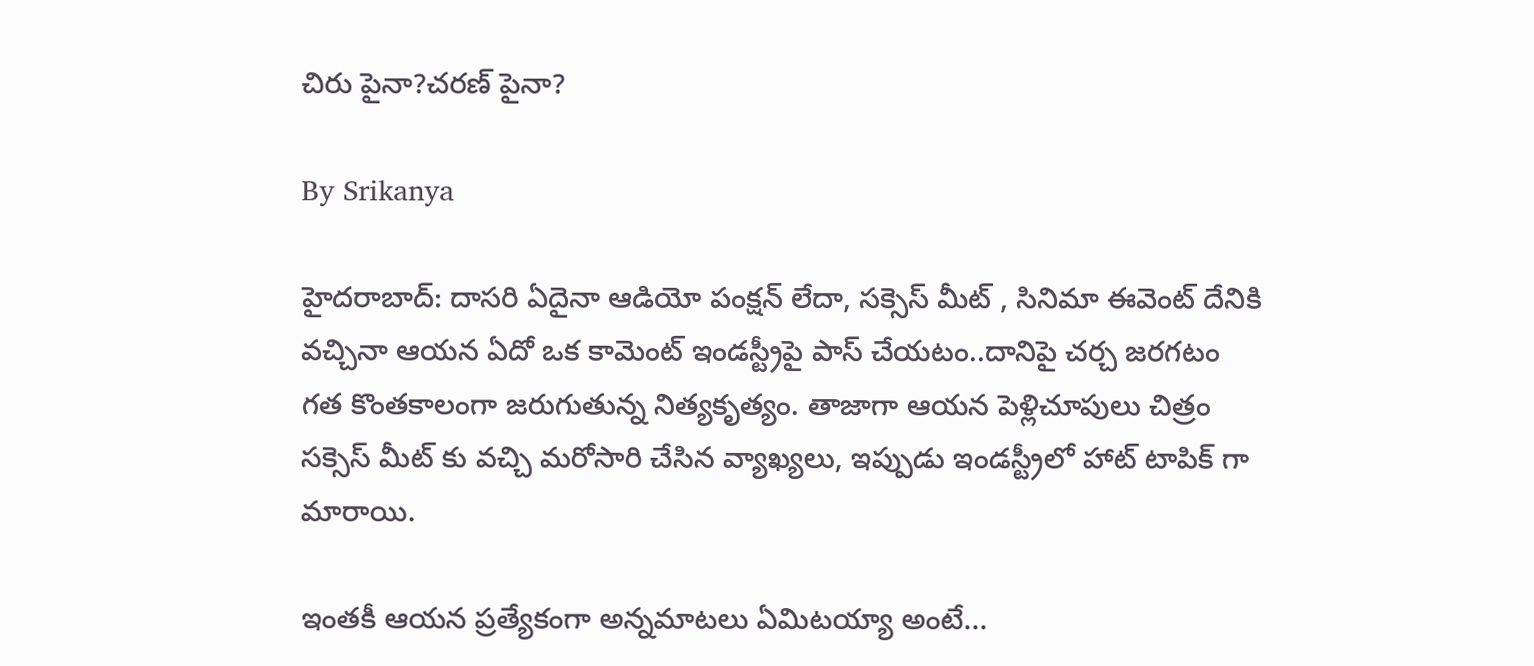చిరు పైనా?చరణ్ పైనా?

By Srikanya

హైదరాబాద్: దాసరి ఏదైనా ఆడియో పంక్షన్ లేదా, సక్సెస్ మీట్ , సినిమా ఈవెంట్ దేనికి వచ్చినా ఆయన ఏదో ఒక కామెంట్ ఇండస్ట్రీపై పాస్ చేయటం..దానిపై చర్చ జరగటం గత కొంతకాలంగా జరుగుతున్న నిత్యకృత్యం. తాజాగా ఆయన పెళ్లిచూపులు చిత్రం సక్సెస్ మీట్ కు వచ్చి మరోసారి చేసిన వ్యాఖ్యలు, ఇప్పుడు ఇండస్ట్రీలో హాట్ టాపిక్ గా మారాయి.

ఇంతకీ ఆయన ప్రత్యేకంగా అన్నమాటలు ఏమిటయ్యా అంటే...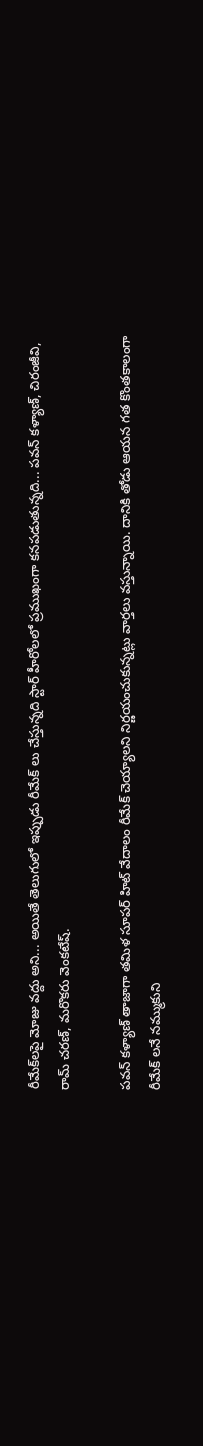రీమేక్‌లపై మోజు వద్దు అని... అయితే తెలుగులో ఇప్పుడు రీమేక్ లు చేస్తున్నది స్టార్ హీరోలలో ప్రముఖంగా కనపడుతున్నది... పవన్ కళ్యాణ్, చిరంజీవి, రామ్ చరణ్, మరొకరు వెంకటేష్.

పవన్ కళ్యాణ్ తాజాగా తమిళ సూపర్ హిట్ వేదాలం రీమేక్ చెయ్యాలని నిర్ణయంచుకున్నట్లు వార్తలు వస్తున్నాయి. దానికి తోడు ఆయన గత కొంతకాలంగా రీమేక్ లనే నమ్ముకుని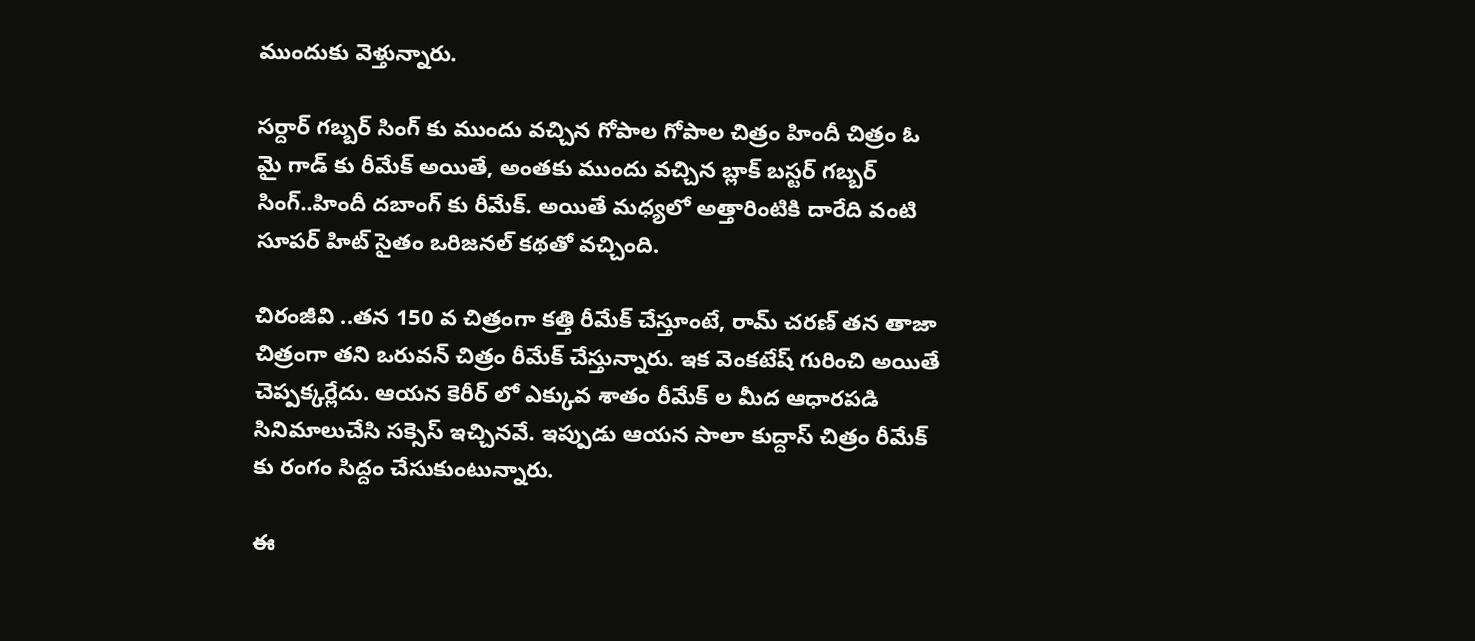ముందుకు వెళ్తున్నారు.

సర్దార్ గబ్బర్ సింగ్ కు ముందు వచ్చిన గోపాల గోపాల చిత్రం హిందీ చిత్రం ఓ మై గాడ్ కు రీమేక్ అయితే, అంతకు ముందు వచ్చిన బ్లాక్ బస్టర్ గబ్బర్ సింగ్..హిందీ దబాంగ్ కు రీమేక్. అయితే మధ్యలో అత్తారింటికి దారేది వంటి సూపర్ హిట్ సైతం ఒరిజనల్ కథతో వచ్చింది.

చిరంజీవి ..తన 150 వ చిత్రంగా కత్తి రీమేక్ చేస్తూంటే, రామ్ చరణ్ తన తాజా చిత్రంగా తని ఒరువన్ చిత్రం రీమేక్ చేస్తున్నారు. ఇక వెంకటేష్ గురించి అయితే చెప్పక్కర్లేదు. ఆయన కెరీర్ లో ఎక్కువ శాతం రీమేక్ ల మీద ఆధారపడి సినిమాలుచేసి సక్సెస్ ఇచ్చినవే. ఇప్పుడు ఆయన సాలా కుద్దాస్ చిత్రం రీమేక్ కు రంగం సిద్దం చేసుకుంటున్నారు.

ఈ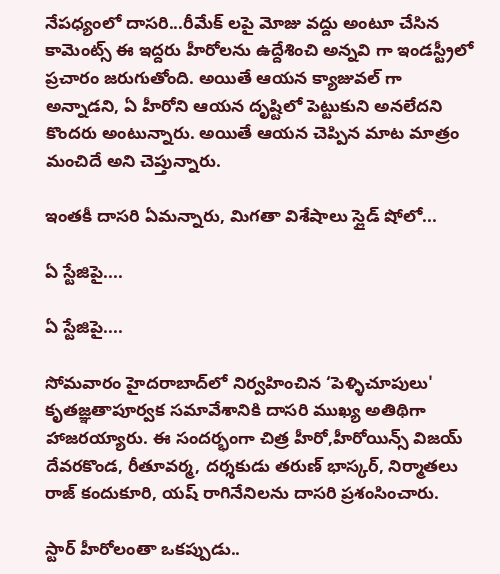నేపధ్యంలో దాసరి...రీమేక్ లపై మోజు వద్దు అంటూ చేసిన కామెంట్స్ ఈ ఇద్దరు హీరోలను ఉద్దేశించి అన్నవి గా ఇండస్ట్రీలో ప్రచారం జరుగుతోంది. అయితే ఆయన క్యాజువల్ గా అన్నాడని, ఏ హీరోని ఆయన దృష్టిలో పెట్టుకుని అనలేదని కొందరు అంటున్నారు. అయితే ఆయన చెప్పిన మాట మాత్రం మంచిదే అని చెప్తున్నారు.

ఇంతకీ దాసరి ఏమన్నారు, మిగతా విశేషాలు స్లైడ్ షోలో...

ఏ స్టేజిపై....

ఏ స్టేజిపై....

సోమవారం హైదరాబాద్‌లో నిర్వహించిన ‘పెళ్ళిచూపులు' కృతజ్ఞతాపూర్వక సమావేశానికి దాసరి ముఖ్య అతిథిగా హాజరయ్యారు. ఈ సందర్భంగా చిత్ర హీరో,హీరోయిన్స్ విజయ్‌ దేవరకొండ, రీతూవర్మ, దర్శకుడు తరుణ్‌ భాస్కర్‌, నిర్మాతలు రాజ్‌ కందుకూరి, యష్‌ రాగినేనిలను దాసరి ప్రశంసించారు.

స్టార్ హీరోలంతా ఒకప్పుడు..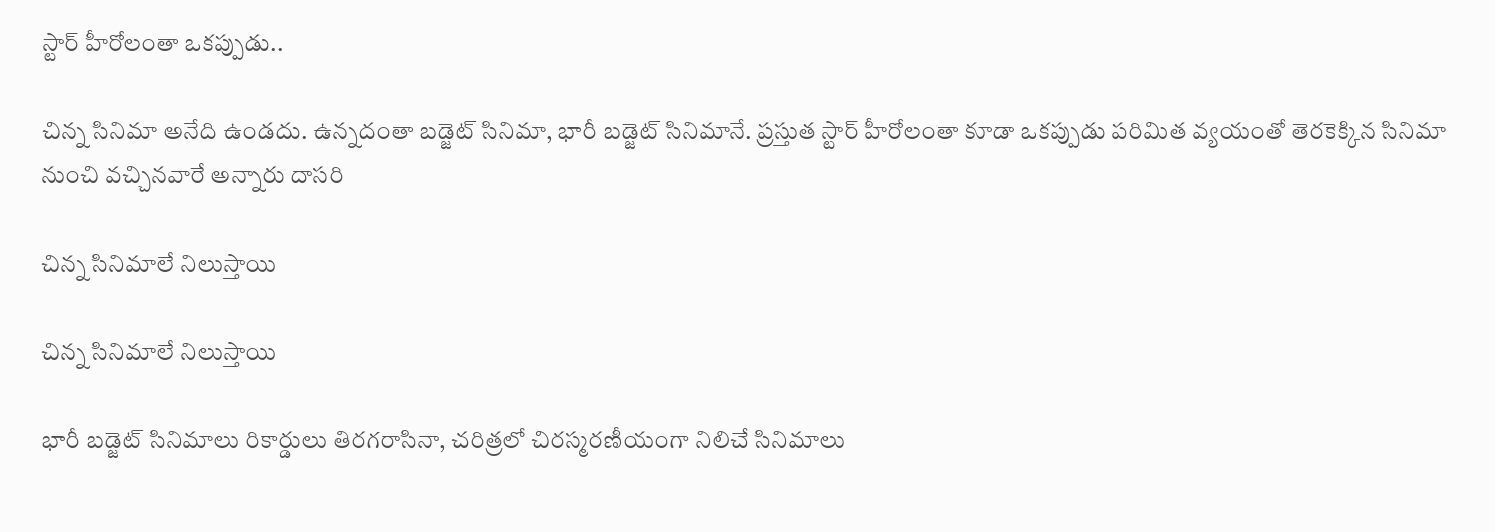స్టార్ హీరోలంతా ఒకప్పుడు..

చిన్న సినిమా అనేది ఉండదు. ఉన్నదంతా బడ్జెట్‌ సినిమా, భారీ బడ్జెట్‌ సినిమానే. ప్రస్తుత స్టార్ హీరోలంతా కూడా ఒకప్పుడు పరిమిత వ్యయంతో తెరకెక్కిన సినిమా నుంచి వచ్చినవారే అన్నారు దాసరి

చిన్న సినిమాలే నిలుస్తాయి

చిన్న సినిమాలే నిలుస్తాయి

భారీ బడ్జెట్‌ సినిమాలు రికార్డులు తిరగరాసినా, చరిత్రలో చిరస్మరణీయంగా నిలిచే సినిమాలు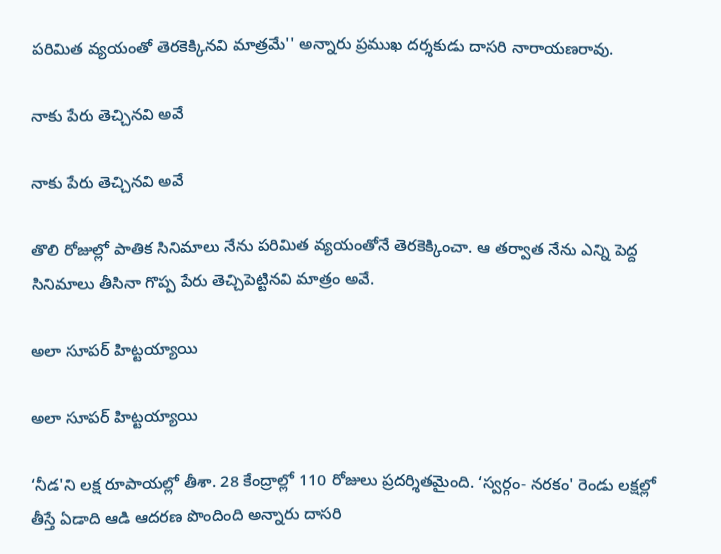పరిమిత వ్యయంతో తెరకెక్కినవి మాత్రమే'' అన్నారు ప్రముఖ దర్శకుడు దాసరి నారాయణరావు.

నాకు పేరు తెచ్చినవి అవే

నాకు పేరు తెచ్చినవి అవే

తొలి రోజుల్లో పాతిక సినిమాలు నేను పరిమిత వ్యయంతోనే తెరకెక్కించా. ఆ తర్వాత నేను ఎన్ని పెద్ద సినిమాలు తీసినా గొప్ప పేరు తెచ్చిపెట్టినవి మాత్రం అవే.

అలా సూపర్ హిట్టయ్యాయి

అలా సూపర్ హిట్టయ్యాయి

‘నీడ'ని లక్ష రూపాయల్లో తీశా. 28 కేంద్రాల్లో 110 రోజులు ప్రదర్శితమైంది. ‘స్వర్గం- నరకం' రెండు లక్షల్లో తీస్తే ఏడాది ఆడి ఆదరణ పొందింది అన్నారు దాసరి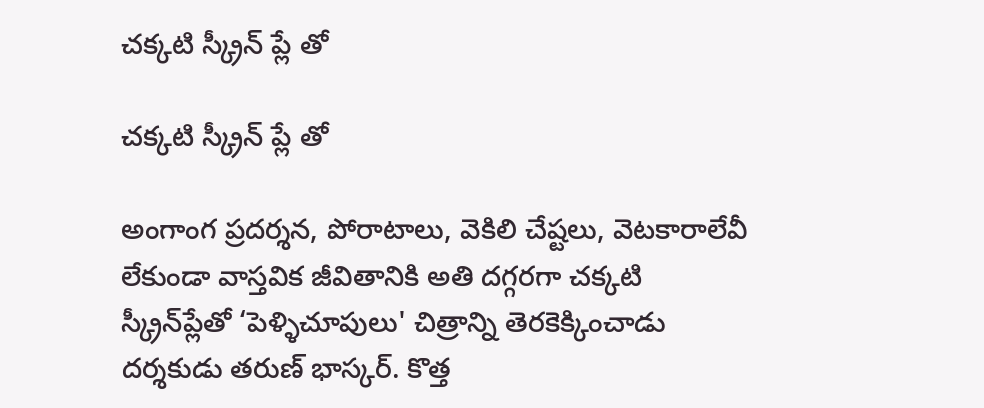చక్కటి స్క్రీన్ ప్లే తో

చక్కటి స్క్రీన్ ప్లే తో

అంగాంగ ప్రదర్శన, పోరాటాలు, వెకిలి చేష్టలు, వెటకారాలేవీ లేకుండా వాస్తవిక జీవితానికి అతి దగ్గరగా చక్కటి స్క్రీన్‌ప్లేతో ‘పెళ్ళిచూపులు' చిత్రాన్ని తెరకెక్కించాడు దర్శకుడు తరుణ్‌ భాస్కర్‌. కొత్త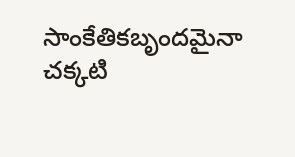సాంకేతికబృందమైనా చక్కటి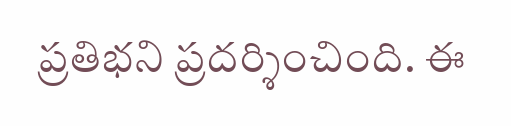ప్రతిభని ప్రదర్శించింది. ఈ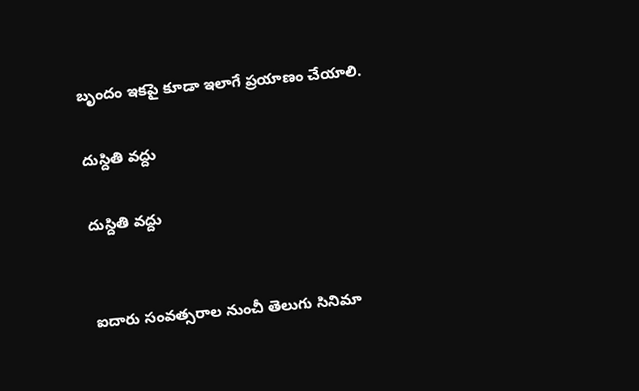బృందం ఇకపై కూడా ఇలాగే ప్రయాణం చేయాలి.

దుస్దితి వద్దు

దుస్దితి వద్దు


ఐదారు సంవత్సరాల నుంచీ తెలుగు సినిమా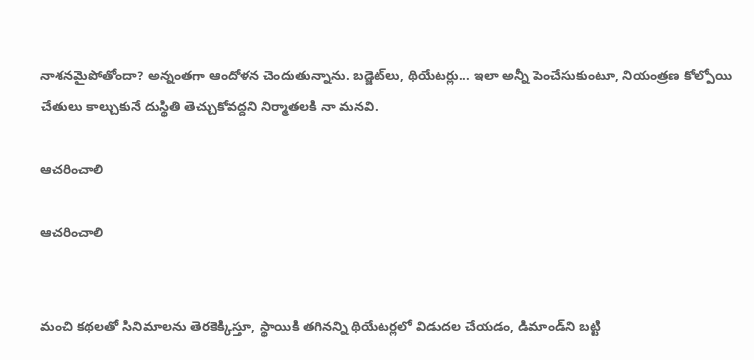నాశనమైపోతోందా? అన్నంతగా ఆందోళన చెందుతున్నాను. బడ్జెట్‌లు, థియేటర్లు... ఇలా అన్నీ పెంచేసుకుంటూ, నియంత్రణ కోల్పోయి చేతులు కాల్చుకునే దుస్థితి తెచ్చుకోవద్దని నిర్మాతలకి నా మనవి.

ఆచరించాలి

ఆచరించాలి


మంచి కథలతో సినిమాలను తెరకెక్కిస్తూ, స్థాయికి తగినన్ని థియేటర్లలో విడుదల చేయడం, డిమాండ్‌ని బట్టి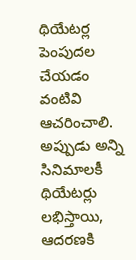థియేటర్ల పెంపుదల చేయడం వంటివి ఆచరించాలి. అప్పుడు అన్ని సినిమాలకీ థియేటర్లు లభిస్తాయి, ఆదరణకి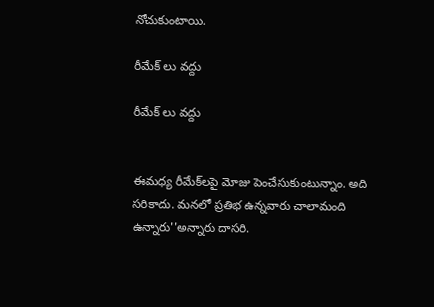నోచుకుంటాయి.

రీమేక్ లు వద్దు

రీమేక్ లు వద్దు


ఈమధ్య రీమేక్‌లపై మోజు పెంచేసుకుంటున్నాం. అది సరికాదు. మనలో ప్రతిభ ఉన్నవారు చాలామంది ఉన్నారు''అన్నారు దాసరి.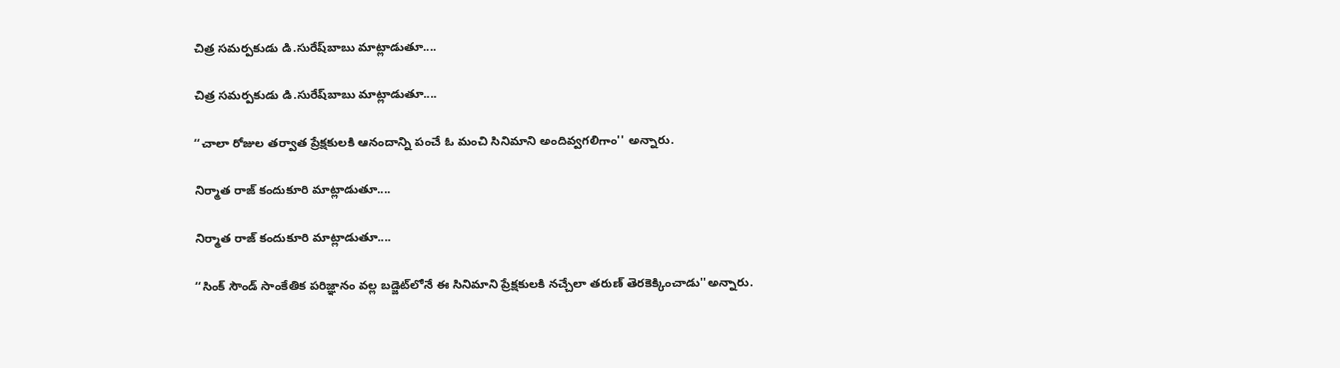చిత్ర సమర్పకుడు డి.సురేష్‌బాబు మాట్లాడుతూ....

చిత్ర సమర్పకుడు డి.సురేష్‌బాబు మాట్లాడుతూ....

‘‘చాలా రోజుల తర్వాత ప్రేక్షకులకి ఆనందాన్ని పంచే ఓ మంచి సినిమాని అందివ్వగలిగాం'' అన్నారు.

నిర్మాత రాజ్‌ కందుకూరి మాట్లాడుతూ....

నిర్మాత రాజ్‌ కందుకూరి మాట్లాడుతూ....

‘‘సింక్‌ సౌండ్‌ సాంకేతిక పరిజ్ఞానం వల్ల బడ్జెట్‌లోనే ఈ సినిమాని ప్రేక్షకులకి నచ్చేలా తరుణ్‌ తెరకెక్కించాడు''అన్నారు.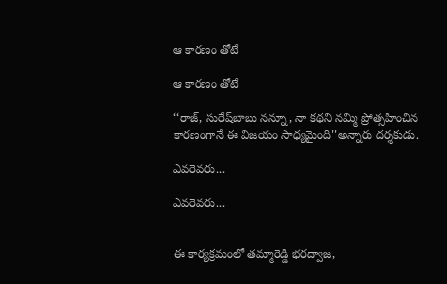ఆ కారణం తోటే

ఆ కారణం తోటే

‘‘రాజ్‌, సురేష్‌బాబు నన్నూ, నా కథని నమ్మి ప్రోత్సహించిన కారణంగానే ఈ విజయం సాధ్యమైంది''అన్నారు దర్శకుడు.

ఎవరెవరు...

ఎవరెవరు...


ఈ కార్యక్రమంలో తమ్మారెడ్డి భరద్వాజ,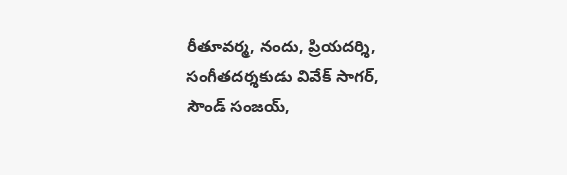రీతూవర్మ, నందు, ప్రియదర్శి, సంగీతదర్శకుడు వివేక్‌ సాగర్‌, సౌండ్‌ సంజయ్‌,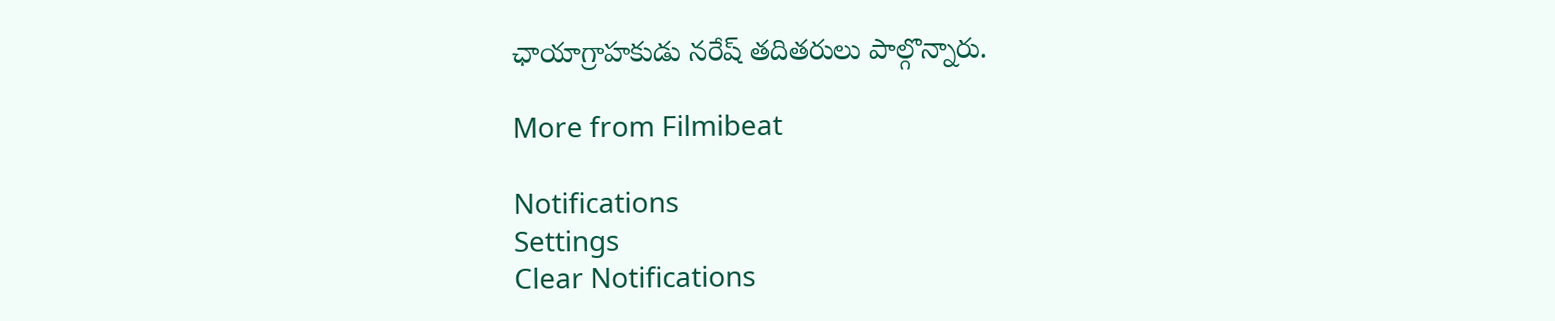ఛాయాగ్రాహకుడు నరేష్‌ తదితరులు పాల్గొన్నారు.

More from Filmibeat

Notifications
Settings
Clear Notifications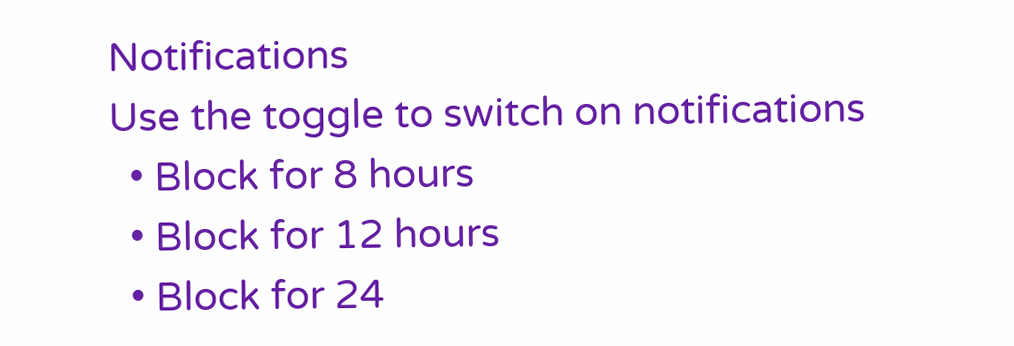Notifications
Use the toggle to switch on notifications
  • Block for 8 hours
  • Block for 12 hours
  • Block for 24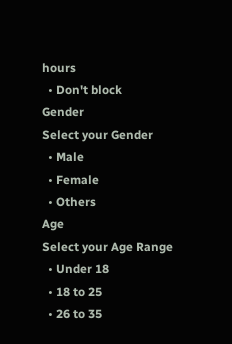hours
  • Don't block
Gender
Select your Gender
  • Male
  • Female
  • Others
Age
Select your Age Range
  • Under 18
  • 18 to 25
  • 26 to 35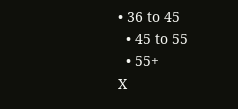• 36 to 45
  • 45 to 55
  • 55+
X